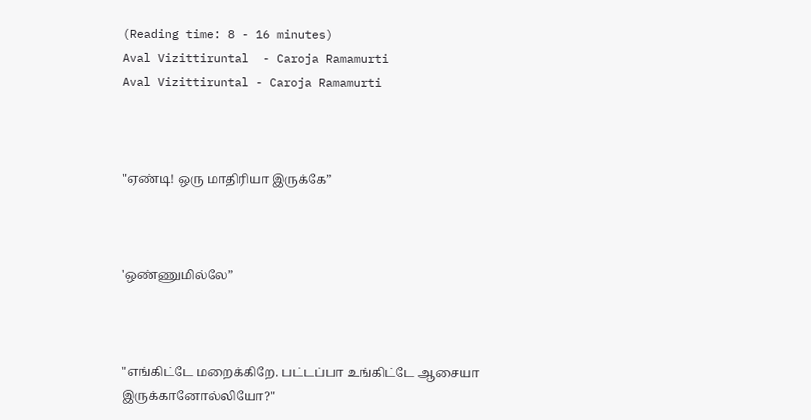(Reading time: 8 - 16 minutes)
Aval Vizittiruntal  - Caroja Ramamurti
Aval Vizittiruntal - Caroja Ramamurti



"ஏண்டி! ஒரு மாதிரியா இருக்கே”



'ஒண்ணுமில்லே”



"எங்கிட்டே மறைக்கிறே. பட்டப்பா உங்கிட்டே ஆசையா இருக்கானோல்லியோ?"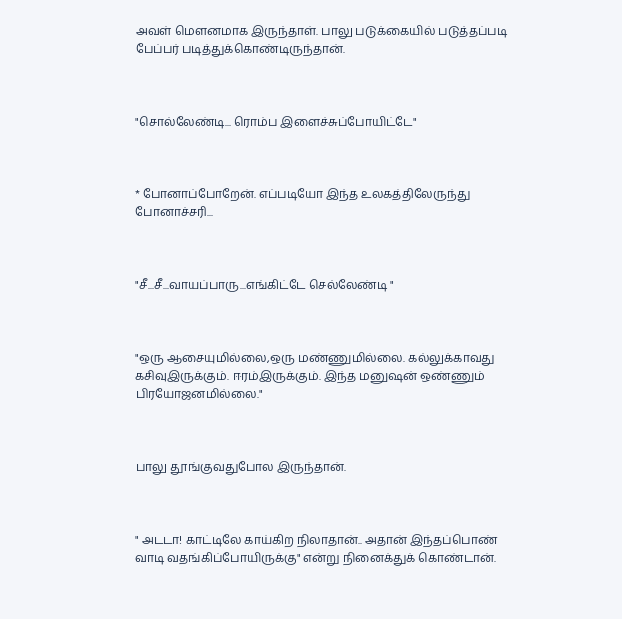அவள் மௌனமாக இருந்தாள். பாலு படுக்கையில் படுத்தப்படி பேப்பர் படித்துக்கொண்டிருந்தான்.



"சொல்லேண்டி... ரொம்ப இளைச்சுப்போயிட்டே"



* போனாப்போறேன். எப்படியோ இந்த உலகத்திலேருந்து போனாச்சரி...



"சீ...சீ...வாயப்பாரு...எங்கிட்டே செல்லேண்டி "



"ஒரு ஆசையுமில்லை,ஒரு மண்ணுமில்லை. கல்லுக்காவது கசிவுஇருக்கும். ஈரம்இருக்கும். இந்த மனுஷன் ஒண்ணும் பிரயோஜனமில்லை."



பாலு தூங்குவதுபோல இருந்தான்.



" அடடா! காட்டிலே காய்கிற நிலாதான்.. அதான் இந்தப்பொண் வாடி வதங்கிப்போயிருக்கு" என்று நினைக்துக் கொண்டான்.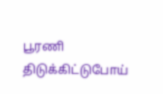பூரணி திடுக்கிட்டுபோய்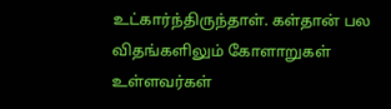உட்கார்ந்திருந்தாள். கள்தான் பல விதங்களிலும் கோளாறுகள் உள்ளவர்கள்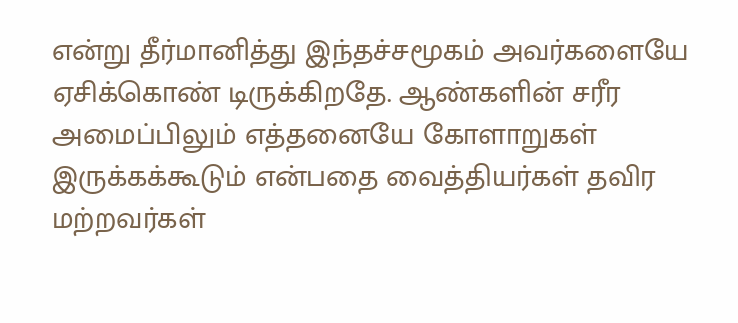என்று தீர்மானித்து இந்தச்சமூகம் அவர்களையே ஏசிக்கொண் டிருக்கிறதே. ஆண்களின் சரீர அமைப்பிலும் எத்தனையே கோளாறுகள் இருக்கக்கூடும் என்பதை வைத்தியர்கள் தவிர மற்றவர்கள்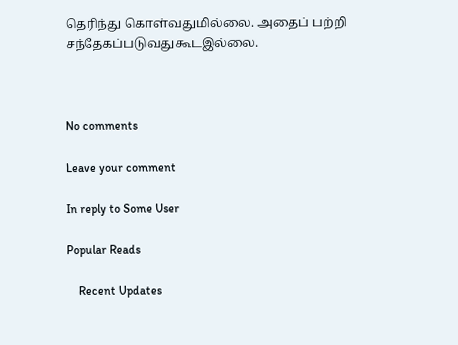தெரிந்து கொள்வதுமில்லை. அதைப் பற்றி சந்தேகப்படுவதுகூடஇல்லை.



No comments

Leave your comment

In reply to Some User

Popular Reads

    Recent Updates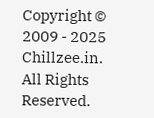Copyright © 2009 - 2025 Chillzee.in. All Rights Reserved.